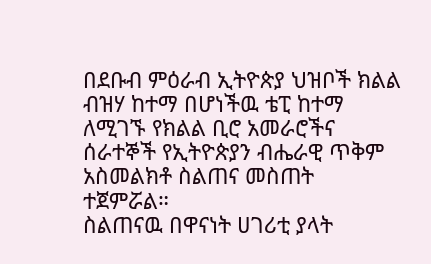በደቡብ ምዕራብ ኢትዮጵያ ህዝቦች ክልል ብዝሃ ከተማ በሆነችዉ ቴፒ ከተማ ለሚገኙ የክልል ቢሮ አመራሮችና ሰራተኞች የኢትዮጵያን ብሔራዊ ጥቅም አስመልክቶ ስልጠና መስጠት ተጀምሯል።
ስልጠናዉ በዋናነት ሀገሪቲ ያላት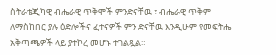ስትራቴጂካዊ ብሔራዊ ጥቅሞች ምንድናቸዉ ፣ ብሔራዊ ጥቅም ለማስከበር ያሉ ዕድሎችና ፈተናዎች ምን ድናቸዉ እንዲሁም የመፍትሔ አቅጣጫዎች ላይ ያተኮረ መሆኑ ተገልጿል።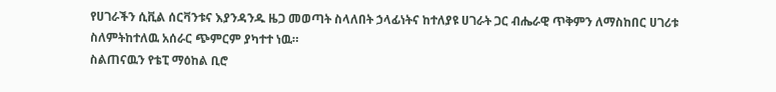የሀገራችን ሲቪል ሰርቫንቱና እያንዳንዱ ዜጋ መወጣት ስላለበት ኃላፊነትና ከተለያዩ ሀገራት ጋር ብሔራዊ ጥቅምን ለማስከበር ሀገሪቱ ስለምትከተለዉ አሰራር ጭምርም ያካተተ ነዉ።
ስልጠናዉን የቴፒ ማዕከል ቢሮ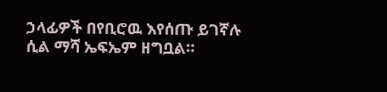ኃላፊዎች በየቢሮዉ እየሰጡ ይገኛሉ ሲል ማሻ ኤፍኤም ዘግቧል።